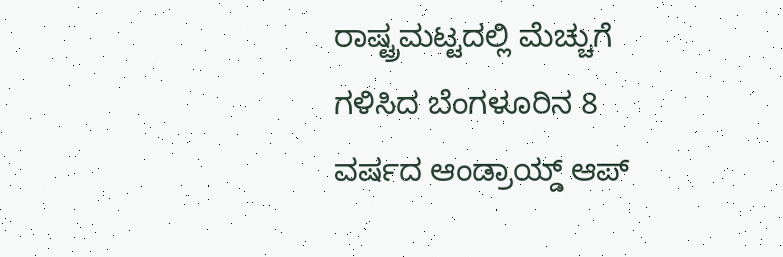ರಾಷ್ಟ್ರಮಟ್ಟದಲ್ಲಿ ಮೆಚ್ಚುಗೆ ಗಳಿಸಿದ ಬೆಂಗಳೂರಿನ 8 ವರ್ಷದ ಆಂಡ್ರಾಯ್ಡ್ ಆಪ್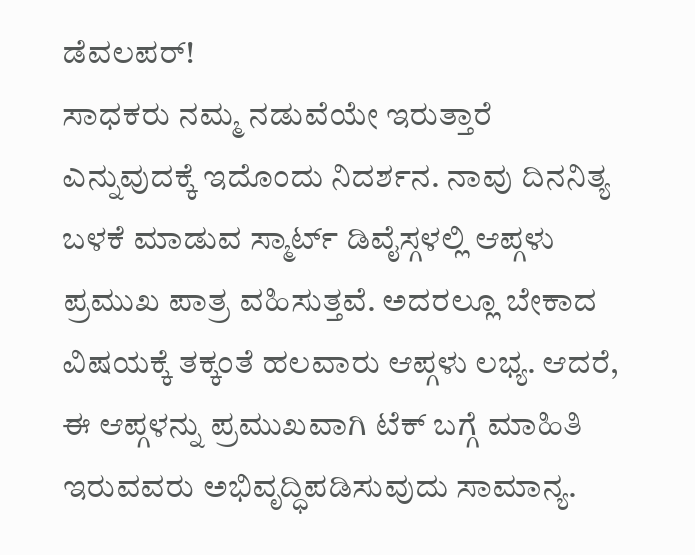ಡೆವಲಪರ್!
ಸಾಧಕರು ನಮ್ಮ ನಡುವೆಯೇ ಇರುತ್ತಾರೆ ಎನ್ನುವುದಕ್ಕೆ ಇದೊಂದು ನಿದರ್ಶನ. ನಾವು ದಿನನಿತ್ಯ ಬಳಕೆ ಮಾಡುವ ಸ್ಮಾರ್ಟ್ ಡಿವೈಸ್ಗಳಲ್ಲಿ ಆಪ್ಗಳು ಪ್ರಮುಖ ಪಾತ್ರ ವಹಿಸುತ್ತವೆ. ಅದರಲ್ಲೂ ಬೇಕಾದ ವಿಷಯಕ್ಕೆ ತಕ್ಕಂತೆ ಹಲವಾರು ಆಪ್ಗಳು ಲಭ್ಯ. ಆದರೆ, ಈ ಆಪ್ಗಳನ್ನು ಪ್ರಮುಖವಾಗಿ ಟೆಕ್ ಬಗ್ಗೆ ಮಾಹಿತಿ ಇರುವವರು ಅಭಿವೃದ್ಧಿಪಡಿಸುವುದು ಸಾಮಾನ್ಯ.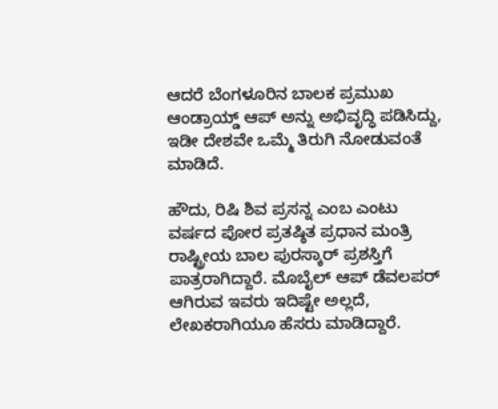ಆದರೆ ಬೆಂಗಳೂರಿನ ಬಾಲಕ ಪ್ರಮುಖ ಆಂಡ್ರಾಯ್ಡ್ ಆಪ್ ಅನ್ನು ಅಭಿವೃದ್ಧಿ ಪಡಿಸಿದ್ದು, ಇಡೀ ದೇಶವೇ ಒಮ್ಮೆ ತಿರುಗಿ ನೋಡುವಂತೆ ಮಾಡಿದೆ.

ಹೌದು, ರಿಷಿ ಶಿವ ಪ್ರಸನ್ನ ಎಂಬ ಎಂಟು ವರ್ಷದ ಪೋರ ಪ್ರತಷ್ಠಿತ ಪ್ರಧಾನ ಮಂತ್ರಿ ರಾಷ್ಟ್ರೀಯ ಬಾಲ ಪುರಸ್ಕಾರ್ ಪ್ರಶಸ್ತಿಗೆ ಪಾತ್ರರಾಗಿದ್ದಾರೆ. ಮೊಬೈಲ್ ಆಪ್ ಡೆವಲಪರ್ ಆಗಿರುವ ಇವರು ಇದಿಷ್ಟೇ ಅಲ್ಲದೆ, ಲೇಖಕರಾಗಿಯೂ ಹೆಸರು ಮಾಡಿದ್ದಾರೆ.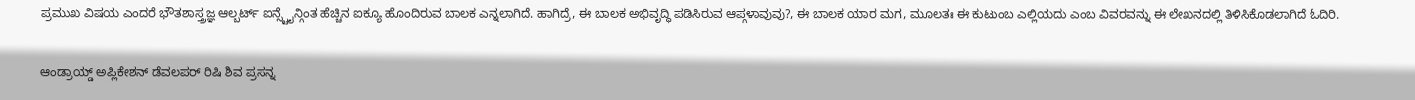ಪ್ರಮುಖ ವಿಷಯ ಎಂದರೆ ಭೌತಶಾಸ್ತ್ರಜ್ಞ ಆಲ್ಬರ್ಟ್ ಐನ್ಸ್ಟೈನ್ಗಿಂತ ಹೆಚ್ಚಿನ ಐಕ್ಯೂ ಹೊಂದಿರುವ ಬಾಲಕ ಎನ್ನಲಾಗಿದೆ. ಹಾಗಿದ್ರೆ, ಈ ಬಾಲಕ ಅಭಿವೃದ್ಧಿ ಪಡಿಸಿರುವ ಆಪ್ಗಳಾವುವು?, ಈ ಬಾಲಕ ಯಾರ ಮಗ, ಮೂಲತಃ ಈ ಕುಟುಂಬ ಎಲ್ಲಿಯದು ಎಂಬ ವಿವರವನ್ನು ಈ ಲೇಖನದಲ್ಲಿ ತಿಳಿಸಿಕೊಡಲಾಗಿದೆ ಓದಿರಿ.

ಆಂಡ್ರಾಯ್ಡ್ ಅಪ್ಲಿಕೇಶನ್ ಡೆವಲಪರ್ ರಿಷಿ ಶಿವ ಪ್ರಸನ್ನ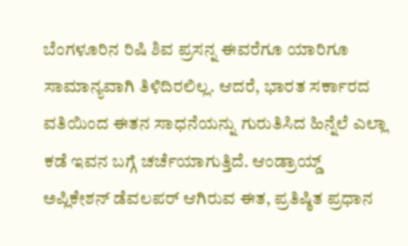ಬೆಂಗಳೂರಿನ ರಿಷಿ ಶಿವ ಪ್ರಸನ್ನ ಈವರೆಗೂ ಯಾರಿಗೂ ಸಾಮಾನ್ಯವಾಗಿ ತಿಳಿದಿರಲಿಲ್ಲ. ಆದರೆ, ಭಾರತ ಸರ್ಕಾರದ ವತಿಯಿಂದ ಈತನ ಸಾಧನೆಯನ್ನು ಗುರುತಿಸಿದ ಹಿನ್ನೆಲೆ ಎಲ್ಲಾ ಕಡೆ ಇವನ ಬಗ್ಗೆ ಚರ್ಚೆಯಾಗುತ್ತಿದೆ. ಆಂಡ್ರಾಯ್ಡ್ ಅಪ್ಲಿಕೇಶನ್ ಡೆವಲಪರ್ ಆಗಿರುವ ಈತ, ಪ್ರತಿಷ್ಠಿತ ಪ್ರಧಾನ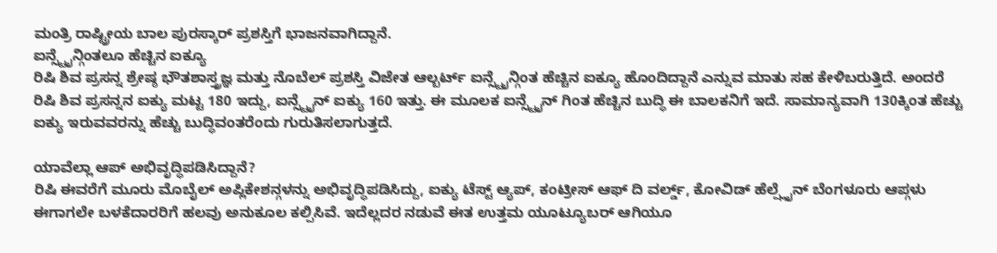ಮಂತ್ರಿ ರಾಷ್ಟ್ರೀಯ ಬಾಲ ಪುರಸ್ಕಾರ್ ಪ್ರಶಸ್ತಿಗೆ ಭಾಜನವಾಗಿದ್ದಾನೆ.
ಐನ್ಸ್ಟೈನ್ಗಿಂತಲೂ ಹೆಚ್ಚಿನ ಐಕ್ಯೂ
ರಿಷಿ ಶಿವ ಪ್ರಸನ್ನ ಶ್ರೇಷ್ಠ ಭೌತಶಾಸ್ತ್ರಜ್ಞ ಮತ್ತು ನೊಬೆಲ್ ಪ್ರಶಸ್ತಿ ವಿಜೇತ ಆಲ್ಬರ್ಟ್ ಐನ್ಸ್ಟೈನ್ಗಿಂತ ಹೆಚ್ಚಿನ ಐಕ್ಯೂ ಹೊಂದಿದ್ದಾನೆ ಎನ್ನುವ ಮಾತು ಸಹ ಕೇಳಿಬರುತ್ತಿದೆ. ಅಂದರೆ ರಿಷಿ ಶಿವ ಪ್ರಸನ್ನನ ಐಕ್ಯು ಮಟ್ಟ 180 ಇದ್ದು, ಐನ್ಸ್ಟೈನ್ ಐಕ್ಯು 160 ಇತ್ತು. ಈ ಮೂಲಕ ಐನ್ಸ್ಟೈನ್ ಗಿಂತ ಹೆಚ್ಚಿನ ಬುದ್ಧಿ ಈ ಬಾಲಕನಿಗೆ ಇದೆ. ಸಾಮಾನ್ಯವಾಗಿ 130ಕ್ಕಿಂತ ಹೆಚ್ಚು ಐಕ್ಯು ಇರುವವರನ್ನು ಹೆಚ್ಚು ಬುದ್ಧಿವಂತರೆಂದು ಗುರುತಿಸಲಾಗುತ್ತದೆ.

ಯಾವೆಲ್ಲಾ ಆಪ್ ಅಭಿವೃದ್ಧಿಪಡಿಸಿದ್ದಾನೆ?
ರಿಷಿ ಈವರೆಗೆ ಮೂರು ಮೊಬೈಲ್ ಅಪ್ಲಿಕೇಶನ್ಗಳನ್ನು ಅಭಿವೃದ್ಧಿಪಡಿಸಿದ್ದು, ಐಕ್ಯು ಟೆಸ್ಟ್ ಆ್ಯಪ್, ಕಂಟ್ರೀಸ್ ಆಫ್ ದಿ ವರ್ಲ್ಡ್, ಕೋವಿಡ್ ಹೆಲ್ಪ್ಲೈನ್ ಬೆಂಗಳೂರು ಆಪ್ಗಳು ಈಗಾಗಲೇ ಬಳಕೆದಾರರಿಗೆ ಹಲವು ಅನುಕೂಲ ಕಲ್ಪಿಸಿವೆ. ಇದೆಲ್ಲದರ ನಡುವೆ ಈತ ಉತ್ತಮ ಯೂಟ್ಯೂಬರ್ ಆಗಿಯೂ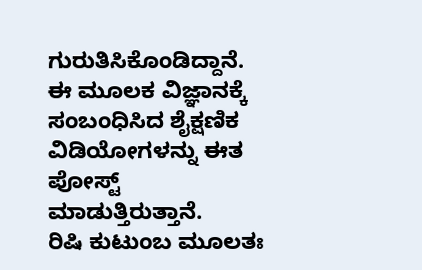ಗುರುತಿಸಿಕೊಂಡಿದ್ದಾನೆ. ಈ ಮೂಲಕ ವಿಜ್ಞಾನಕ್ಕೆ ಸಂಬಂಧಿಸಿದ ಶೈಕ್ಷಣಿಕ ವಿಡಿಯೋಗಳನ್ನು ಈತ ಪೋಸ್ಟ್ ಮಾಡುತ್ತಿರುತ್ತಾನೆ.
ರಿಷಿ ಕುಟುಂಬ ಮೂಲತಃ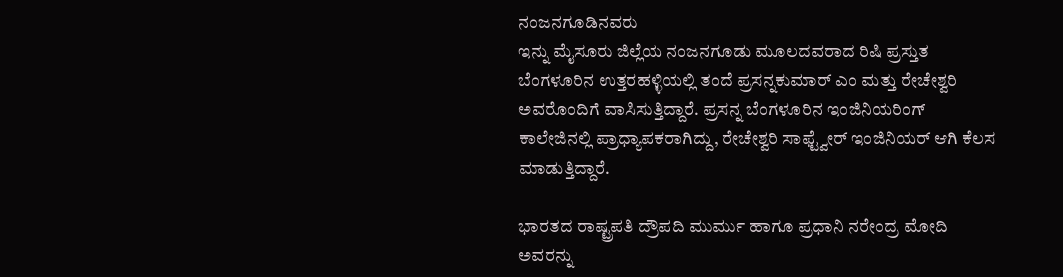ನಂಜನಗೂಡಿನವರು
ಇನ್ನು ಮೈಸೂರು ಜಿಲ್ಲೆಯ ನಂಜನಗೂಡು ಮೂಲದವರಾದ ರಿಷಿ ಪ್ರಸ್ತುತ ಬೆಂಗಳೂರಿನ ಉತ್ತರಹಳ್ಳಿಯಲ್ಲಿ ತಂದೆ ಪ್ರಸನ್ನಕುಮಾರ್ ಎಂ ಮತ್ತು ರೇಚೇಶ್ವರಿ ಅವರೊಂದಿಗೆ ವಾಸಿಸುತ್ತಿದ್ದಾರೆ. ಪ್ರಸನ್ನ ಬೆಂಗಳೂರಿನ ಇಂಜಿನಿಯರಿಂಗ್ ಕಾಲೇಜಿನಲ್ಲಿ ಪ್ರಾಧ್ಯಾಪಕರಾಗಿದ್ದು, ರೇಚೇಶ್ವರಿ ಸಾಫ್ಟ್ವೇರ್ ಇಂಜಿನಿಯರ್ ಆಗಿ ಕೆಲಸ ಮಾಡುತ್ತಿದ್ದಾರೆ.

ಭಾರತದ ರಾಷ್ಟ್ರಪತಿ ದ್ರೌಪದಿ ಮುರ್ಮು ಹಾಗೂ ಪ್ರಧಾನಿ ನರೇಂದ್ರ ಮೋದಿ ಅವರನ್ನು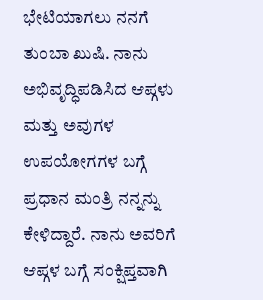ಭೇಟಿಯಾಗಲು ನನಗೆ ತುಂಬಾ ಖುಷಿ. ನಾನು ಅಭಿವೃದ್ಧಿಪಡಿಸಿದ ಆಪ್ಗಳು ಮತ್ತು ಅವುಗಳ ಉಪಯೋಗಗಳ ಬಗ್ಗೆ ಪ್ರಧಾನ ಮಂತ್ರಿ ನನ್ನನ್ನು ಕೇಳಿದ್ದಾರೆ. ನಾನು ಅವರಿಗೆ ಆಪ್ಗಳ ಬಗ್ಗೆ ಸಂಕ್ಷಿಪ್ತವಾಗಿ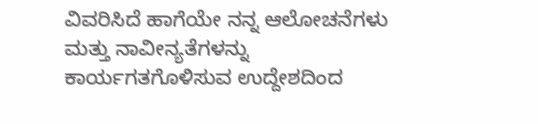ವಿವರಿಸಿದೆ ಹಾಗೆಯೇ ನನ್ನ ಆಲೋಚನೆಗಳು ಮತ್ತು ನಾವೀನ್ಯತೆಗಳನ್ನು ಕಾರ್ಯಗತಗೊಳಿಸುವ ಉದ್ದೇಶದಿಂದ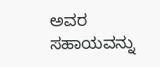ಅವರ ಸಹಾಯವನ್ನು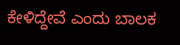ಕೇಳಿದ್ದೇವೆ ಎಂದು ಬಾಲಕ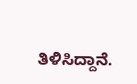ತಿಳಿಸಿದ್ದಾನೆ.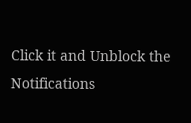Click it and Unblock the Notifications